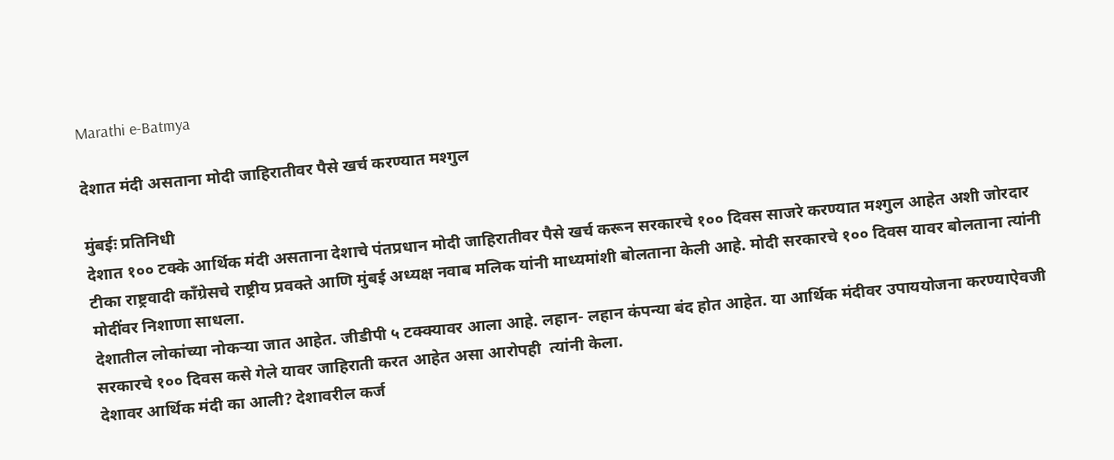Marathi e-Batmya

देशात मंदी असताना मोदी जाहिरातीवर पैसे खर्च करण्यात मश्गुल

मुंबईः प्रतिनिधी
देशात १०० टक्के आर्थिक मंदी असताना देशाचे पंतप्रधान मोदी जाहिरातीवर पैसे खर्च करून सरकारचे १०० दिवस साजरे करण्यात मश्गुल आहेत अशी जोरदार टीका राष्ट्रवादी काँग्रेसचे राष्ट्रीय प्रवक्ते आणि मुंबई अध्यक्ष नवाब मलिक यांनी माध्यमांशी बोलताना केली आहे. मोदी सरकारचे १०० दिवस यावर बोलताना त्यांनी मोदींवर निशाणा साधला.
देशातील लोकांच्या नोकर्‍या जात आहेत. जीडीपी ५ टक्क्यावर आला आहे. लहान- लहान कंपन्या बंद होत आहेत. या आर्थिक मंदीवर उपाययोजना करण्याऐवजी सरकारचे १०० दिवस कसे गेले यावर जाहिराती करत आहेत असा आरोपही  त्यांनी केला.
देशावर आर्थिक मंदी का आली? देशावरील कर्ज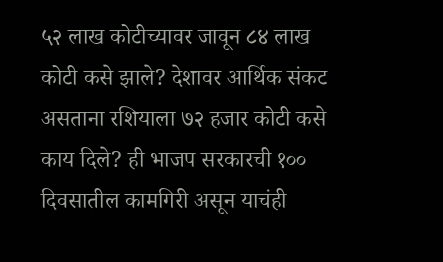५२ लाख कोटीच्यावर जावून ८४ लाख कोटी कसे झाले? देशावर आर्थिक संकट असताना रशियाला ७२ हजार कोटी कसे काय दिले? ही भाजप सरकारची १०० दिवसातील कामगिरी असून याचंही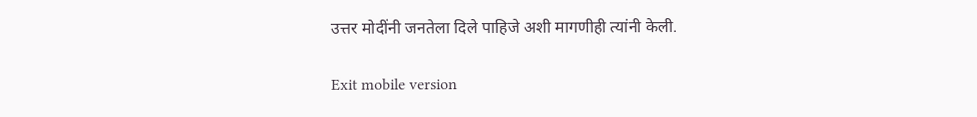उत्तर मोदींनी जनतेला दिले पाहिजे अशी मागणीही त्यांनी केली.

Exit mobile version